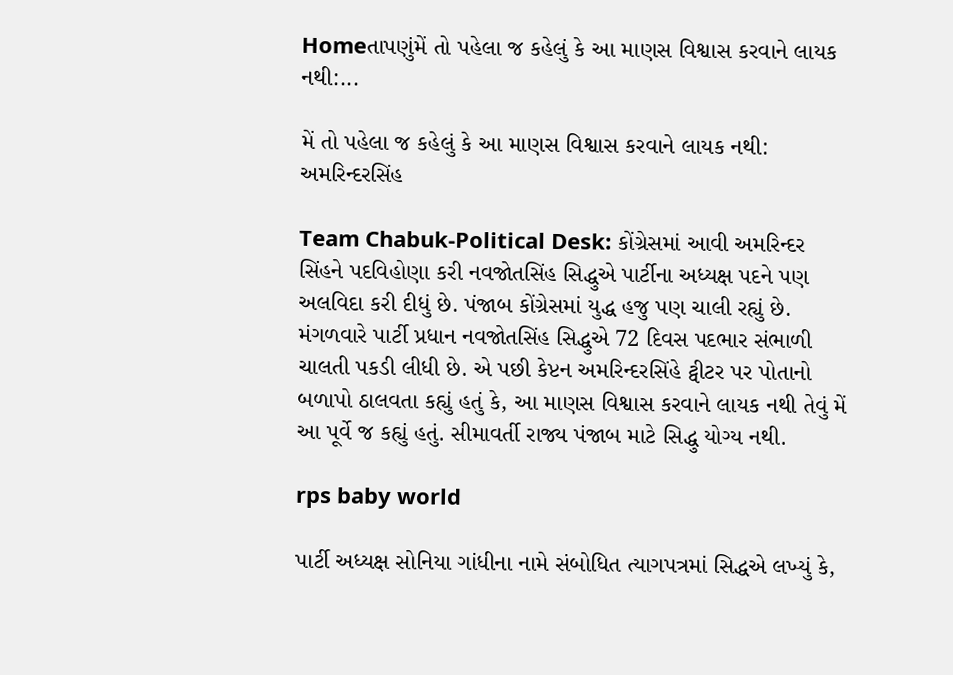Homeતાપણુંમેં તો પહેલા જ કહેલું કે આ માણસ વિશ્વાસ કરવાને લાયક નથી:...

મેં તો પહેલા જ કહેલું કે આ માણસ વિશ્વાસ કરવાને લાયક નથી: અમરિન્દરસિંહ

Team Chabuk-Political Desk: કોંગ્રેસમાં આવી અમરિન્દર સિંહને પદવિહોણા કરી નવજોતસિંહ સિદ્ધુએ પાર્ટીના અધ્યક્ષ પદને પણ અલવિદા કરી દીધું છે. પંજાબ કોંગ્રેસમાં યુદ્ધ હજુ પણ ચાલી રહ્યું છે. મંગળવારે પાર્ટી પ્રધાન નવજોતસિંહ સિદ્ધુએ 72 દિવસ પદભાર સંભાળી ચાલતી પકડી લીધી છે. એ પછી કેપ્ટન અમરિન્દરસિંહે ટ્વીટર પર પોતાનો બળાપો ઠાલવતા કહ્યું હતું કે, આ માણસ વિશ્વાસ કરવાને લાયક નથી તેવું મેં આ પૂર્વે જ કહ્યું હતું. સીમાવર્તી રાજ્ય પંજાબ માટે સિદ્ધુ યોગ્ય નથી.

rps baby world

પાર્ટી અધ્યક્ષ સોનિયા ગાંધીના નામે સંબોધિત ત્યાગપત્રમાં સિદ્ધએ લખ્યું કે,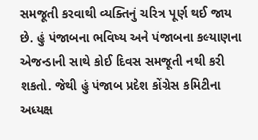સમજૂતી કરવાથી વ્યક્તિનું ચરિત્ર પૂર્ણ થઈ જાય છે. હું પંજાબના ભવિષ્ય અને પંજાબના કલ્યાણના એજન્ડાની સાથે કોઈ દિવસ સમજૂતી નથી કરી શકતો. જેથી હું પંજાબ પ્રદેશ કોંગ્રેસ કમિટીના અધ્યક્ષ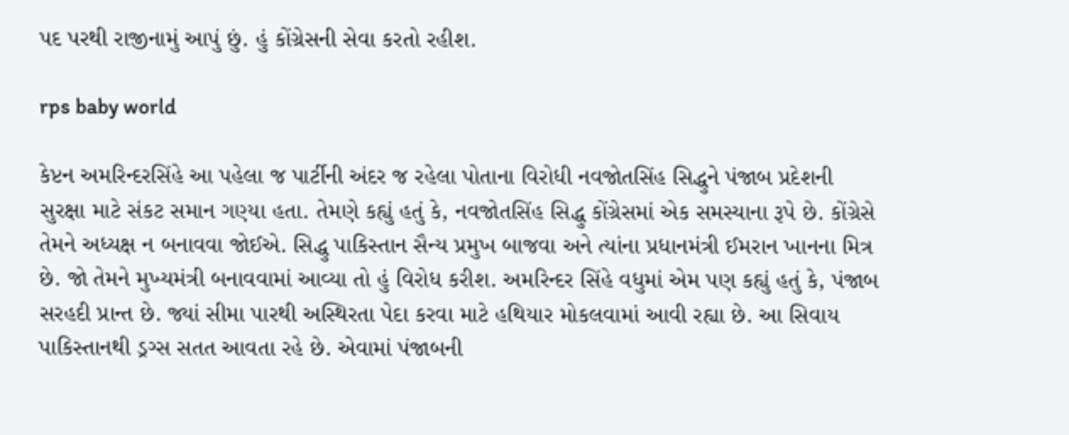પદ પરથી રાજીનામું આપું છું. હું કોંગ્રેસની સેવા કરતો રહીશ.

rps baby world

કેપ્ટન અમરિન્દરસિંહે આ પહેલા જ પાર્ટીની અંદર જ રહેલા પોતાના વિરોધી નવજોતસિંહ સિદ્ધુને પંજાબ પ્રદેશની સુરક્ષા માટે સંકટ સમાન ગણ્યા હતા. તેમણે કહ્યું હતું કે, નવજોતસિંહ સિદ્ધુ કોંગ્રેસમાં એક સમસ્યાના રૂપે છે. કોંગ્રેસે તેમને અધ્યક્ષ ન બનાવવા જોઈએ. સિદ્ધુ પાકિસ્તાન સૈન્ય પ્રમુખ બાજવા અને ત્યાંના પ્રધાનમંત્રી ઈમરાન ખાનના મિત્ર છે. જો તેમને મુખ્યમંત્રી બનાવવામાં આવ્યા તો હું વિરોધ કરીશ. અમરિન્દર સિંહે વધુમાં એમ પણ કહ્યું હતું કે, પંજાબ સરહદી પ્રાન્ત છે. જ્યાં સીમા પારથી અસ્થિરતા પેદા કરવા માટે હથિયાર મોકલવામાં આવી રહ્યા છે. આ સિવાય પાકિસ્તાનથી ડ્રગ્સ સતત આવતા રહે છે. એવામાં પંજાબની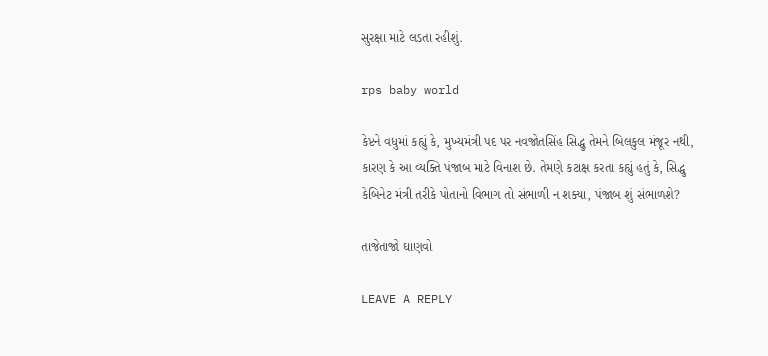સુરક્ષા માટે લડતા રહીશું.

rps baby world

કેપ્ટને વધુમાં કહ્યું કે, મુખ્યમંત્રી પદ પર નવજોતસિંહ સિદ્ધુ તેમને બિલકુલ મંજૂર નથી, કારણ કે આ વ્યક્તિ પંજાબ માટે વિનાશ છે. તેમણે કટાક્ષ કરતા કહ્યું હતું કે, સિદ્ધુ કેબિનેટ મંત્રી તરીકે પોતાનો વિભાગ તો સંભાળી ન શક્યા, પંજાબ શું સંભાળશે?

તાજેતાજો ઘાણવો

LEAVE A REPLY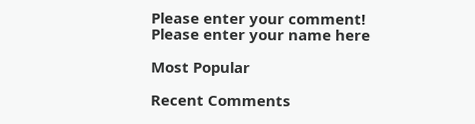Please enter your comment!
Please enter your name here

Most Popular

Recent Comments